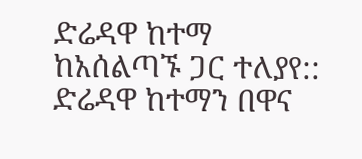ድሬዳዋ ከተማ ከአሰልጣኙ ጋር ተለያየ::
ድሬዳዋ ከተማን በዋና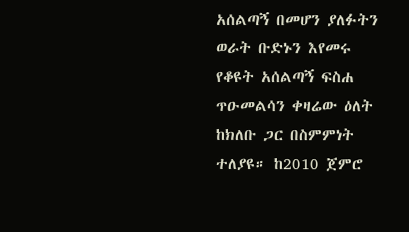አሰልጣኝ በመሆን ያለፉትን ወራት ቡድኑን እየመሩ የቆዩት አሰልጣኝ ፍስሐ ጥዑመልሳን ቀዛሬው ዕለት ከክለቡ ጋር በስምምነት ተለያዩ። ከ2010 ጀምሮ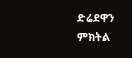ድሬደዋን ምክትል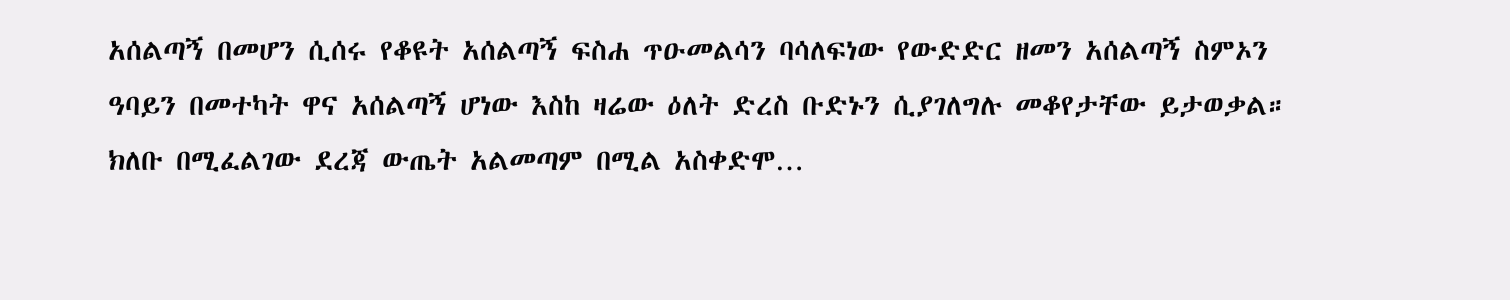አሰልጣኝ በመሆን ሲሰሩ የቆዩት አሰልጣኝ ፍስሐ ጥዑመልሳን ባሳለፍነው የውድድር ዘመን አሰልጣኝ ስምኦን ዓባይን በመተካት ዋና አሰልጣኝ ሆነው እስከ ዛሬው ዕለት ድረስ ቡድኑን ሲያገለግሉ መቆየታቸው ይታወቃል። ክለቡ በሚፈልገው ደረጃ ውጤት አልመጣም በሚል አስቀድሞ…